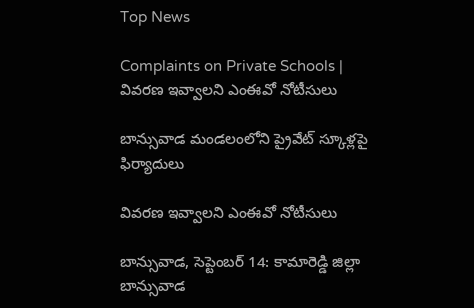Top News

Complaints on Private Schools | వివరణ ఇవ్వాలని ఎంఈవో నోటీసులు

బాన్సువాడ మండలంలోని ప్రైవేట్ స్కూళ్లపై ఫిర్యాదులు

వివరణ ఇవ్వాలని ఎంఈవో నోటీసులు

బాన్సువాడ, సెప్టెంబర్ 14: కామారెడ్డి జిల్లా బాన్సువాడ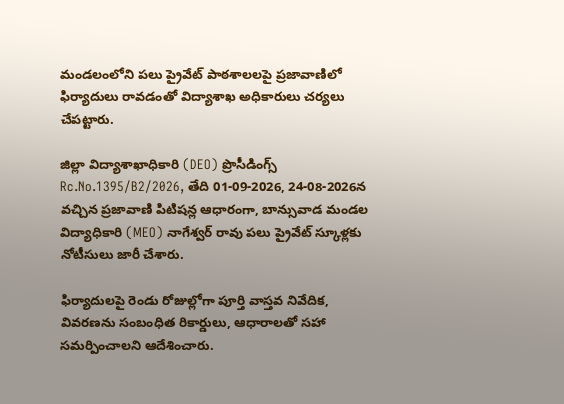మండలంలోని పలు ప్రైవేట్ పాఠశాలలపై ప్రజావాణిలో ఫిర్యాదులు రావడంతో విద్యాశాఖ అధికారులు చర్యలు చేపట్టారు.

జిల్లా విద్యాశాఖాధికారి (DEO) ప్రొసీడింగ్స్ Rc.No.1395/B2/2026, తేది 01-09-2026, 24-08-2026న వచ్చిన ప్రజావాణి పిటిషన్ల ఆధారంగా, బాన్సువాడ మండల విద్యాధికారి (MEO) నాగేశ్వర్ రావు పలు ప్రైవేట్ స్కూళ్లకు నోటీసులు జారీ చేశారు.

ఫిర్యాదులపై రెండు రోజుల్లోగా పూర్తి వాస్తవ నివేదిక, వివరణను సంబంధిత రికార్డులు, ఆధారాలతో సహా సమర్పించాలని ఆదేశించారు.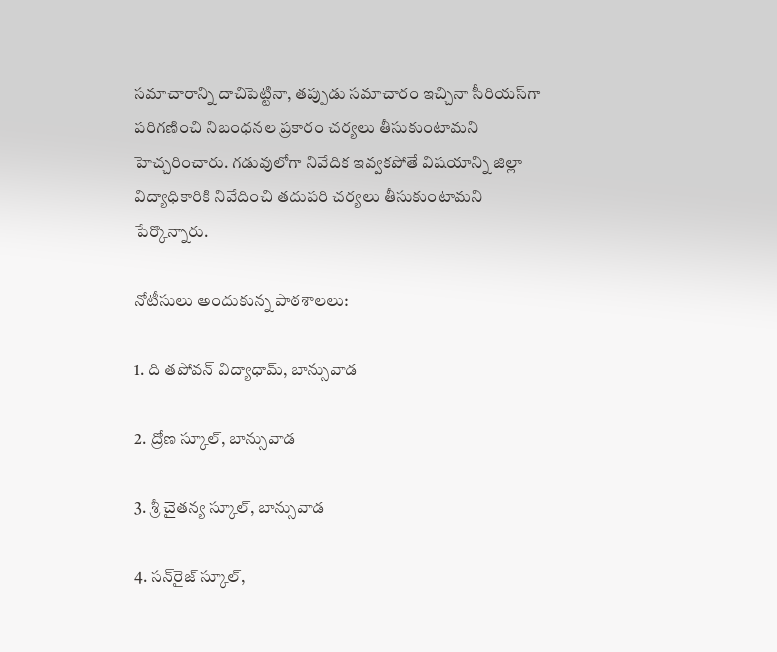సమాచారాన్ని దాచిపెట్టినా, తప్పుడు సమాచారం ఇచ్చినా సీరియస్‌గా పరిగణించి నిబంధనల ప్రకారం చర్యలు తీసుకుంటామని హెచ్చరించారు. గడువులోగా నివేదిక ఇవ్వకపోతే విషయాన్ని జిల్లా విద్యాధికారికి నివేదించి తదుపరి చర్యలు తీసుకుంటామని పేర్కొన్నారు.

నోటీసులు అందుకున్న పాఠశాలలు:

1. ది తపోవన్ విద్యాధామ్, బాన్సువాడ

2. ద్రోణ స్కూల్, బాన్సువాడ

3. శ్రీ చైతన్య స్కూల్, బాన్సువాడ

4. సన్‌రైజ్ స్కూల్,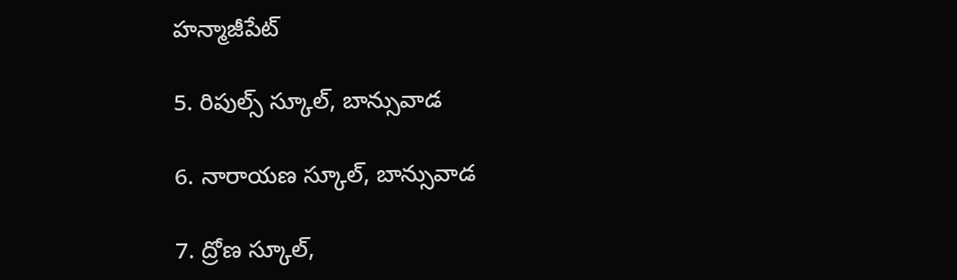హన్మాజీపేట్

5. రిపుల్స్ స్కూల్, బాన్సువాడ

6. నారాయణ స్కూల్, బాన్సువాడ

7. ద్రోణ స్కూల్,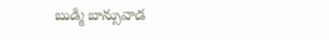బుడ్మి బాన్సువాడ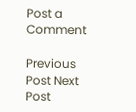Post a Comment

Previous Post Next Post